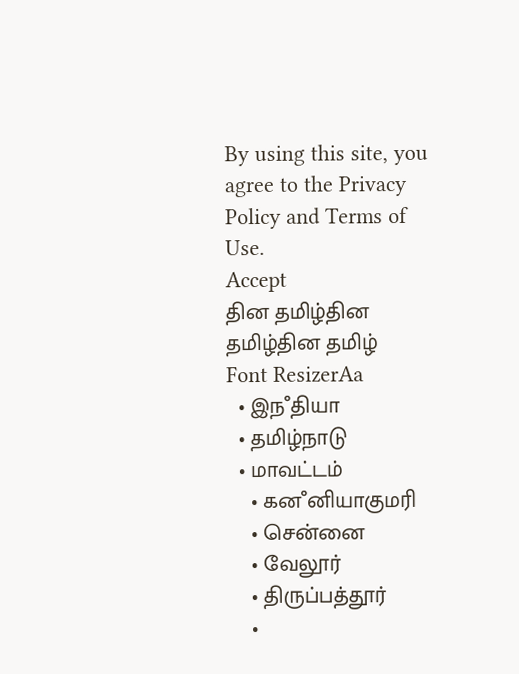By using this site, you agree to the Privacy Policy and Terms of Use.
Accept
தின தமிழ்தின தமிழ்தின தமிழ்
Font ResizerAa
  • இநஂதியா
  • தமிழ்நாடு
  • மாவட்டம்
    • கனஂனியாகுமரி
    • சென்னை
    • வேலூர்
    • திருப்பத்தூர்
    •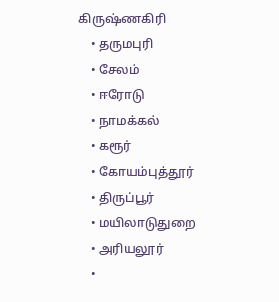கிருஷ்ணகிரி
    • தருமபுரி
    • சேலம்
    • ஈரோடு
    • நாமக்கல்
    • கரூர்
    • கோயம்புத்தூர்
    • திருப்பூர்
    • மயிலாடுதுறை
    • அரியலூர்
    •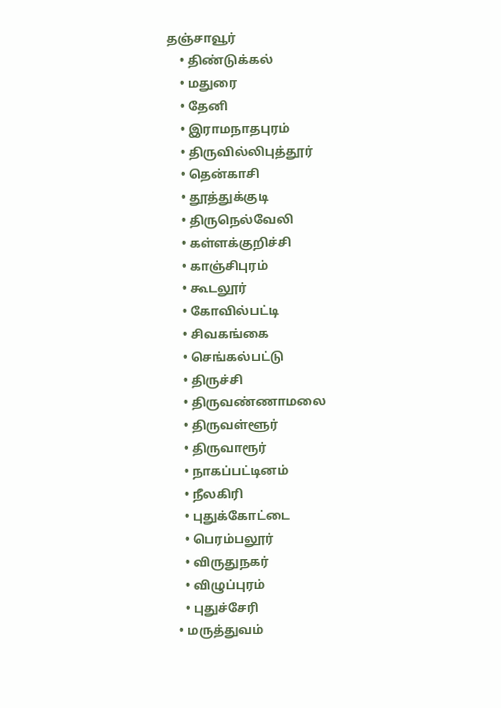தஞ்சாவூர்
    • திண்டுக்கல்
    • மதுரை
    • தேனி
    • இராமநாதபுரம்
    • திருவில்லிபுத்தூர்
    • தென்காசி
    • தூத்துக்குடி
    • திருநெல்வேலி
    • கள்ளக்குறிச்சி
    • காஞ்சிபுரம்
    • கூடலூர்
    • கோவில்பட்டி
    • சிவகங்கை
    • செங்கல்பட்டு
    • திருச்சி
    • திருவண்ணாமலை
    • திருவள்ளூர்
    • திருவாரூர்
    • நாகப்பட்டினம்
    • நீலகிரி
    • புதுக்கோட்டை
    • பெரம்பலூர்
    • விருதுநகர்
    • விழுப்புரம்
    • புதுச்சேரி
  • மருத்துவம்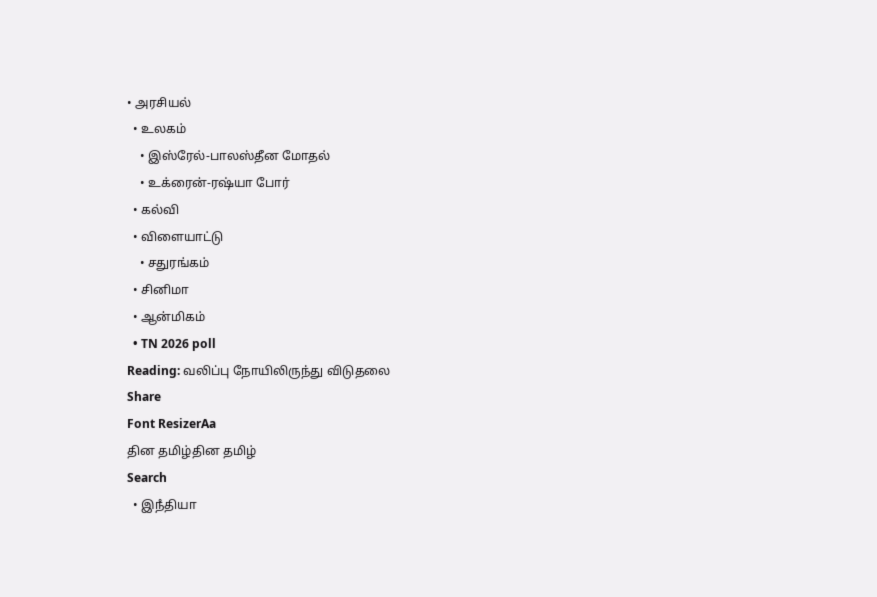• அரசியல்
  • உலகம்
    • இஸ்ரேல்-பாலஸ்தீன மோதல்
    • உக்ரைன்-ரஷ்யா போர்
  • கல்வி
  • விளையாட்டு
    • சதுரங்கம்
  • சினிமா
  • ஆன்மிகம்
  • TN 2026 poll
Reading: வலிப்பு நோயிலிருந்து விடுதலை
Share
Font ResizerAa
தின தமிழ்தின தமிழ்
Search
  • இநஂதியா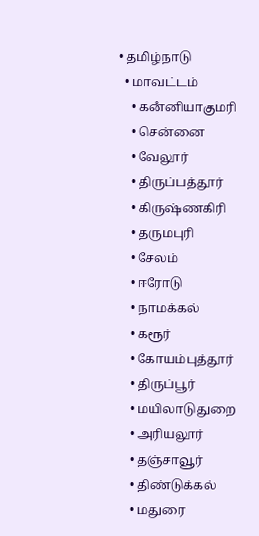• தமிழ்நாடு
  • மாவட்டம்
    • கனஂனியாகுமரி
    • சென்னை
    • வேலூர்
    • திருப்பத்தூர்
    • கிருஷ்ணகிரி
    • தருமபுரி
    • சேலம்
    • ஈரோடு
    • நாமக்கல்
    • கரூர்
    • கோயம்புத்தூர்
    • திருப்பூர்
    • மயிலாடுதுறை
    • அரியலூர்
    • தஞ்சாவூர்
    • திண்டுக்கல்
    • மதுரை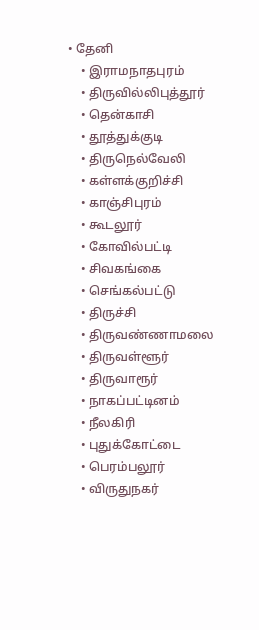• தேனி
    • இராமநாதபுரம்
    • திருவில்லிபுத்தூர்
    • தென்காசி
    • தூத்துக்குடி
    • திருநெல்வேலி
    • கள்ளக்குறிச்சி
    • காஞ்சிபுரம்
    • கூடலூர்
    • கோவில்பட்டி
    • சிவகங்கை
    • செங்கல்பட்டு
    • திருச்சி
    • திருவண்ணாமலை
    • திருவள்ளூர்
    • திருவாரூர்
    • நாகப்பட்டினம்
    • நீலகிரி
    • புதுக்கோட்டை
    • பெரம்பலூர்
    • விருதுநகர்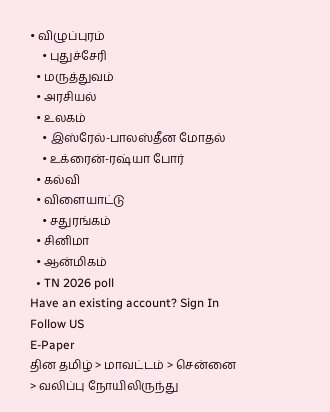• விழுப்புரம்
    • புதுச்சேரி
  • மருத்துவம்
  • அரசியல்
  • உலகம்
    • இஸ்ரேல்-பாலஸ்தீன மோதல்
    • உக்ரைன்-ரஷ்யா போர்
  • கல்வி
  • விளையாட்டு
    • சதுரங்கம்
  • சினிமா
  • ஆன்மிகம்
  • TN 2026 poll
Have an existing account? Sign In
Follow US
E-Paper
தின தமிழ் > மாவட்டம் > சென்னை > வலிப்பு நோயிலிருந்து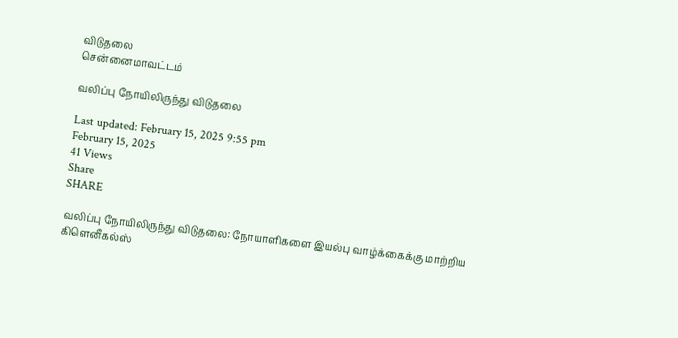விடுதலை
சென்னைமாவட்டம்

வலிப்பு நோயிலிருந்து விடுதலை

Last updated: February 15, 2025 9:55 pm
February 15, 2025
41 Views
Share
SHARE

வலிப்பு நோயிலிருந்து விடுதலை: நோயாளிகளை இயல்பு வாழ்க்கைக்கு மாற்றிய கிளெனீகல்ஸ்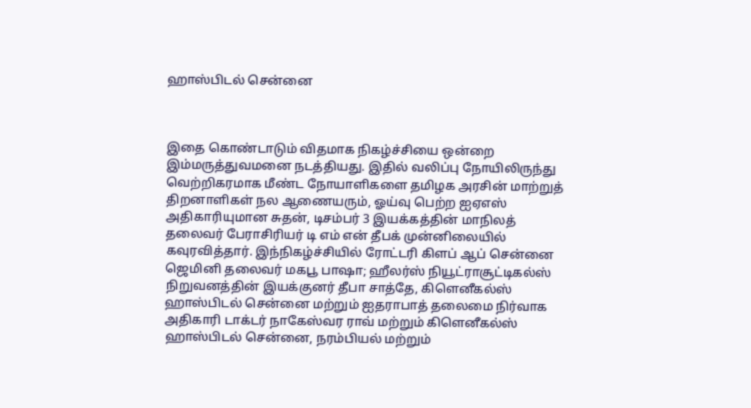ஹாஸ்பிடல் சென்னை



இதை கொண்டாடும் விதமாக நிகழ்ச்சியை ஒன்றை இம்மருத்துவமனை நடத்தியது. இதில் வலிப்பு நோயிலிருந்து வெற்றிகரமாக மீண்ட நோயாளிகளை தமிழக அரசின் மாற்றுத் திறனாளிகள் நல ஆணையரும், ஓய்வு பெற்ற ஐஏஎஸ் அதிகாரியுமான சுதன், டிசம்பர் 3 இயக்கத்தின் மாநிலத் தலைவர் பேராசிரியர் டி எம் என் தீபக் முன்னிலையில் கவுரவித்தார். இந்நிகழ்ச்சியில் ரோட்டரி கிளப் ஆப் சென்னை ஜெமினி தலைவர் மகபூ பாஷா; ஹீலர்ஸ் நியூட்ராசூட்டிகல்ஸ் நிறுவனத்தின் இயக்குனர் தீபா சாத்தே, கிளெனீகல்ஸ் ஹாஸ்பிடல் சென்னை மற்றும் ஐதராபாத் தலைமை நிர்வாக அதிகாரி டாக்டர் நாகேஸ்வர ராவ் மற்றும் கிளெனீகல்ஸ் ஹாஸ்பிடல் சென்னை, நரம்பியல் மற்றும்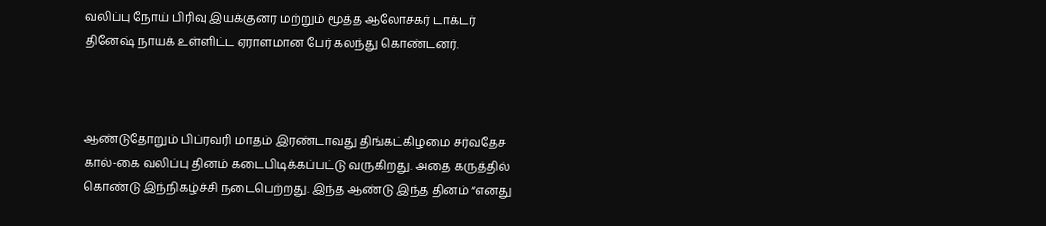வலிப்பு நோய் பிரிவு இயக்குனர மற்றும் மூத்த ஆலோசகர் டாக்டர் தினேஷ் நாயக் உள்ளிட்ட ஏராளமான பேர் கலந்து கொண்டனர்.



ஆண்டுதோறும் பிப்ரவரி மாதம் இரண்டாவது திங்கட்கிழமை சர்வதேச கால்-கை வலிப்பு தினம் கடைபிடிக்கப்பட்டு வருகிறது. அதை கருத்தில் கொண்டு இந்நிகழ்ச்சி நடைபெற்றது. இந்த ஆண்டு இந்த தினம் “எனது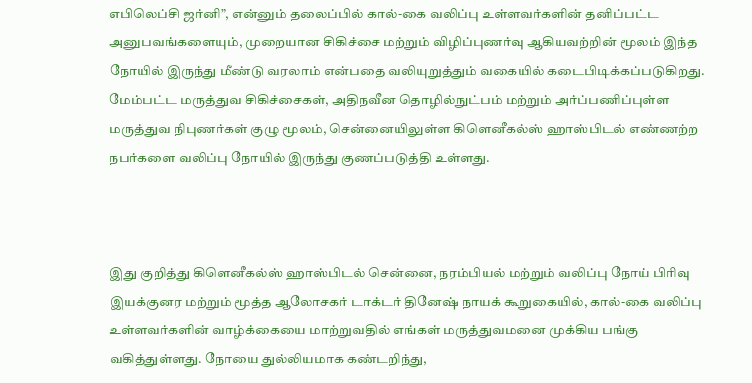எபிலெப்சி ஜர்னி”, என்னும் தலைப்பில் கால்-கை வலிப்பு உள்ளவர்களின் தனிப்பட்ட அனுபவங்களையும், முறையான சிகிச்சை மற்றும் விழிப்புணர்வு ஆகியவற்றின் மூலம் இந்த நோயில் இருந்து மீண்டு வரலாம் என்பதை வலியுறுத்தும் வகையில் கடைபிடிக்கப்படுகிறது. மேம்பட்ட மருத்துவ சிகிச்சைகள், அதிநவீன தொழில்நுட்பம் மற்றும் அர்ப்பணிப்புள்ள மருத்துவ நிபுணர்கள் குழு மூலம், சென்னையிலுள்ள கிளெனீகல்ஸ் ஹாஸ்பிடல் எண்ணற்ற நபர்களை வலிப்பு நோயில் இருந்து குணப்படுத்தி உள்ளது.



இது குறித்து கிளெனீகல்ஸ் ஹாஸ்பிடல் சென்னை, நரம்பியல் மற்றும் வலிப்பு நோய் பிரிவு இயக்குனர மற்றும் மூத்த ஆலோசகர் டாக்டர் தினேஷ் நாயக் கூறுகையில், கால்-கை வலிப்பு உள்ளவர்களின் வாழ்க்கையை மாற்றுவதில் எங்கள் மருத்துவமனை முக்கிய பங்கு வகித்துள்ளது. நோயை துல்லியமாக கண்டறிந்து,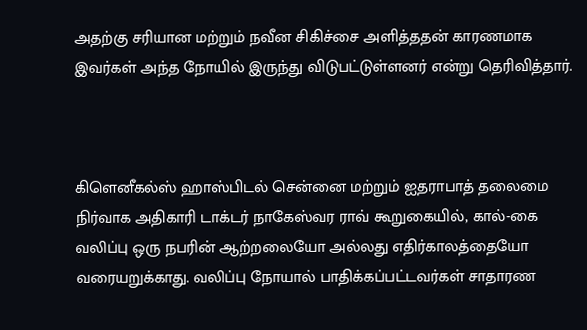அதற்கு சரியான மற்றும் நவீன சிகிச்சை அளித்ததன் காரணமாக இவர்கள் அந்த நோயில் இருந்து விடுபட்டுள்ளனர் என்று தெரிவித்தார்.



கிளெனீகல்ஸ் ஹாஸ்பிடல் சென்னை மற்றும் ஐதராபாத் தலைமை நிர்வாக அதிகாரி டாக்டர் நாகேஸ்வர ராவ் கூறுகையில், கால்-கை வலிப்பு ஒரு நபரின் ஆற்றலையோ அல்லது எதிர்காலத்தையோ வரையறுக்காது. வலிப்பு நோயால் பாதிக்கப்பட்டவர்கள் சாதாரண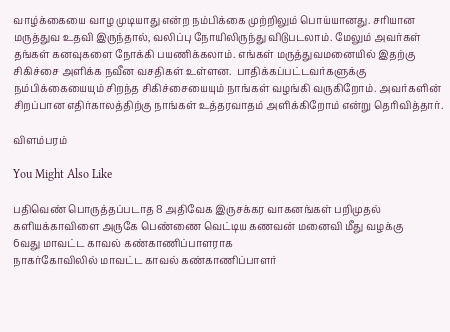வாழ்க்கையை வாழ முடியாது என்ற நம்பிக்கை முற்றிலும் பொய்யானது. சரியான மருத்துவ உதவி இருந்தால், வலிப்பு நோயிலிருந்து விடுபடலாம். மேலும் அவர்கள் தங்கள் கனவுகளை நோக்கி பயணிக்கலாம். எங்கள் மருத்துவமனையில் இதற்கு சிகிச்சை அளிக்க நவீன வசதிகள் உள்ளன.  பாதிக்கப்பட்டவர்களுக்கு நம்பிக்கையையும் சிறந்த சிகிச்சையையும் நாங்கள் வழங்கி வருகிறோம். அவர்களின் சிறப்பான எதிர்காலத்திற்கு நாங்கள் உத்தரவாதம் அளிக்கிறோம் என்று தெரிவித்தார்.

விளம்பரம்

You Might Also Like

பதிவெண் பொருத்தப்படாத 8 அதிவேக இருசக்கர வாகனங்கள் பறிமுதல்
களியக்காவிளை அருகே பெண்ணை வெட்டிய கணவன் மனைவி மீது வழக்கு
6வது மாவட்ட காவல் கண்காணிப்பாளராக
நாகர்கோவிலில் மாவட்ட காவல் கண்காணிப்பாளர்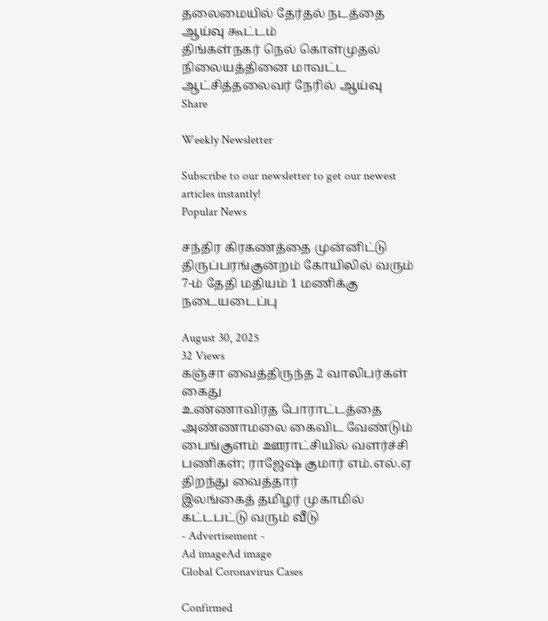தலைமையில் தேர்தல் நடத்தை ஆய்வு கூட்டம்
திங்கள்நகர் நெல் கொள்முதல் நிலையத்தினை மாவட்ட ஆட்சித்தலைவர் நேரில் ஆய்வு
Share

Weekly Newsletter

Subscribe to our newsletter to get our newest articles instantly!
Popular News

சந்திர கிரகணத்தை முன்னிட்டு திருப்பரங்குன்றம் கோயிலில் வரும் 7-ம் தேதி மதியம் 1 மணிக்கு நடையடைப்பு

August 30, 2025
32 Views
கஞ்சா வைத்திருந்த 2 வாலிபர்கள் கைது
உண்ணாவிரத போராட்டத்தை அண்ணாமலை கைவிட வேண்டும்
பைங்குளம் ஊராட்சியில் வளர்ச்சி பணிகள்; ராஜேஷ் குமார் எம்.எல்.ஏ திறந்து வைத்தார்
இலங்கைத் தமிழர் முகாமில் கட்டபட்டு வரும் வீடு
- Advertisement -
Ad imageAd image
Global Coronavirus Cases

Confirmed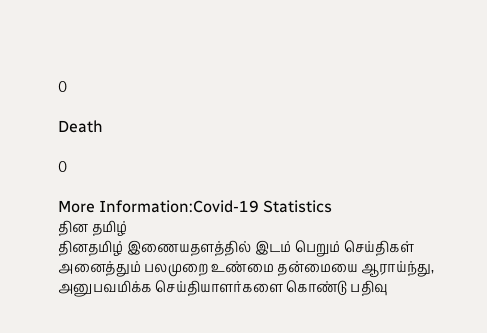0

Death

0

More Information:Covid-19 Statistics
தின தமிழ்
தினதமிழ் இணையதளத்தில் இடம் பெறும் செய்திகள் அனைத்தும் பலமுறை உண்மை தன்மையை ஆராய்ந்து, அனுபவமிக்க செய்தியாளர்களை கொண்டு பதிவு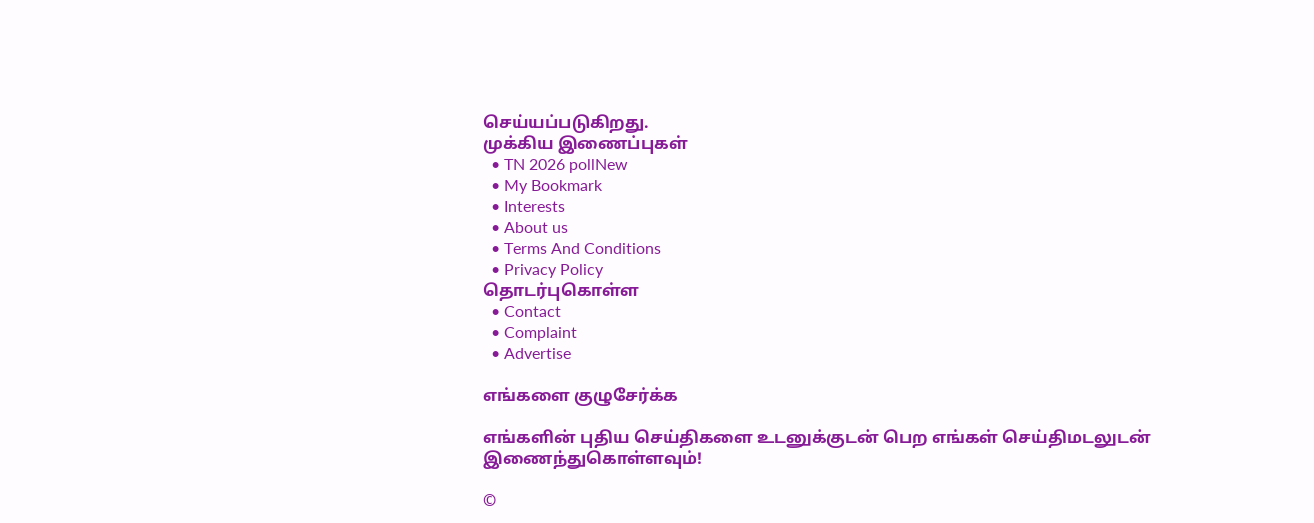செய்யப்படுகிறது.
முக்கிய இணைப்புகள்
  • TN 2026 pollNew
  • My Bookmark
  • Interests
  • About us
  • Terms And Conditions
  • Privacy Policy
தொடர்புகொள்ள
  • Contact
  • Complaint
  • Advertise

எங்களை குழுசேர்க்க

எங்களின் புதிய செய்திகளை உடனுக்குடன் பெற எங்கள் செய்திமடலுடன் இணைந்துகொள்ளவும்!

©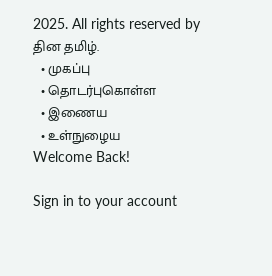2025. All rights reserved by தின தமிழ்.
  • முகப்பு
  • தொடர்புகொள்ள
  • இணைய
  • உள்நுழைய
Welcome Back!

Sign in to your account